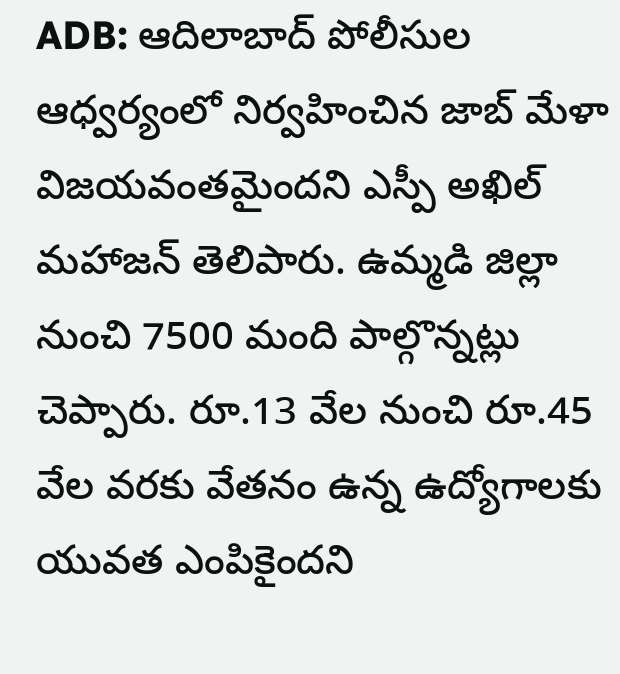ADB: ఆదిలాబాద్ పోలీసుల ఆధ్వర్యంలో నిర్వహించిన జాబ్ మేళా విజయవంతమైందని ఎస్పీ అఖిల్ మహాజన్ తెలిపారు. ఉమ్మడి జిల్లా నుంచి 7500 మంది పాల్గొన్నట్లు చెప్పారు. రూ.13 వేల నుంచి రూ.45 వేల వరకు వేతనం ఉన్న ఉద్యోగాలకు యువత ఎంపికైందని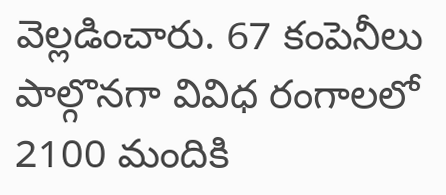వెల్లడించారు. 67 కంపెనీలు పాల్గొనగా వివిధ రంగాలలో 2100 మందికి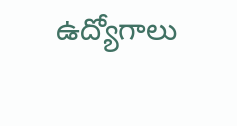ఉద్యోగాలు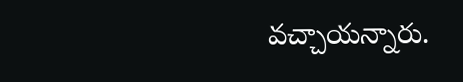వచ్చాయన్నారు.